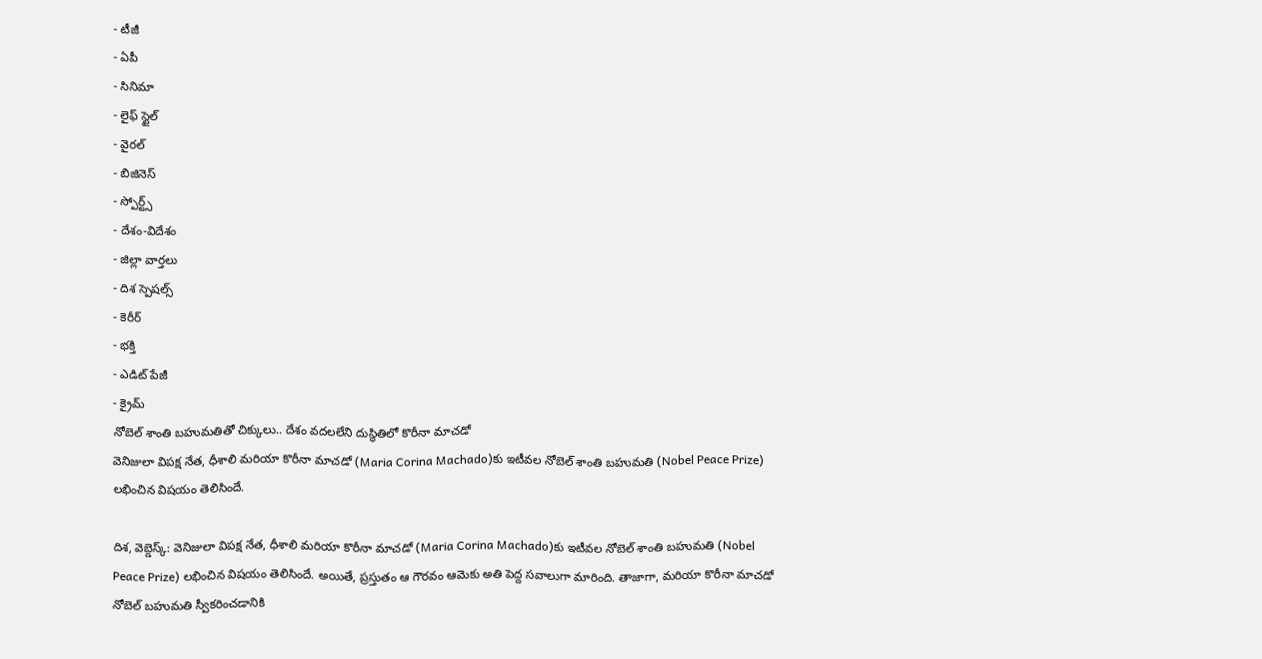- టీజీ
- ఏపీ
- సినిమా
- లైఫ్ స్టైల్
- వైరల్
- బిజినెస్
- స్పోర్ట్స్
- దేశం-విదేశం
- జిల్లా వార్తలు
- దిశ స్పెషల్స్
- కెరీర్
- భక్తి
- ఎడిట్ పేజీ
- క్రైమ్
నోబెల్ శాంతి బహుమతితో చిక్కులు.. దేశం వదలలేని దుస్థితిలో కొరీనా మాచడో
వెనిజులా విపక్ష నేత, ధీశాలి మరియా కొరీనా మాచడో (Maria Corina Machado)కు ఇటీవల నోబెల్ శాంతి బహుమతి (Nobel Peace Prize) లభించిన విషయం తెలిసిందే.

దిశ, వెబ్డెస్క్: వెనిజులా విపక్ష నేత, ధీశాలి మరియా కొరీనా మాచడో (Maria Corina Machado)కు ఇటీవల నోబెల్ శాంతి బహుమతి (Nobel Peace Prize) లభించిన విషయం తెలిసిందే. అయితే, ప్రస్తుతం ఆ గౌరవం ఆమెకు అతి పెద్ద సవాలుగా మారింది. తాజాగా, మరియా కొరీనా మాచడో నోబెల్ బహుమతి స్వీకరించడానికి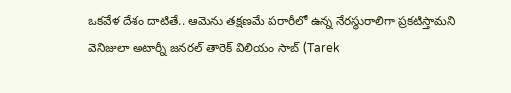ఒకవేళ దేశం దాటితే.. ఆమెను తక్షణమే పరారీలో ఉన్న నేరస్థురాలిగా ప్రకటిస్తామని వెనిజులా అటార్నీ జనరల్ తారెక్ విలియం సాబ్ (Tarek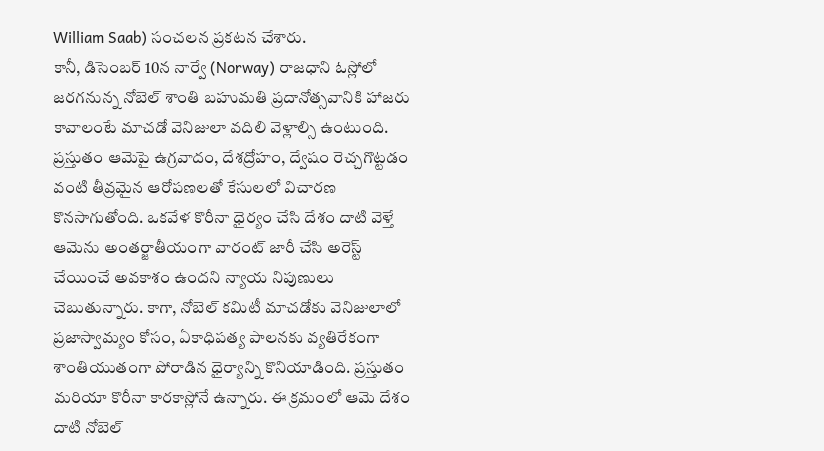William Saab) సంచలన ప్రకటన చేశారు.
కానీ, డిసెంబర్ 10న నార్వే (Norway) రాజధాని ఓస్లోలో జరగనున్న నోబెల్ శాంతి బహుమతి ప్రదానోత్సవానికి హాజరు కావాలంటే మాచడో వెనిజులా వదిలి వెళ్లాల్సి ఉంటుంది. ప్రస్తుతం ఆమెపై ఉగ్రవాదం, దేశద్రోహం, ద్వేషం రెచ్చగొట్టడం వంటి తీవ్రమైన ఆరోపణలతో కేసులలో విచారణ కొనసాగుతోంది. ఒకవేళ కొరీనా ధైర్యం చేసి దేశం దాటి వెళ్తే ఆమెను అంతర్జాతీయంగా వారంట్ జారీ చేసి అరెస్ట్ చేయించే అవకాశం ఉందని న్యాయ నిపుణులు చెబుతున్నారు. కాగా, నోబెల్ కమిటీ మాచడోకు వెనిజులాలో ప్రజాస్వామ్యం కోసం, ఏకాధిపత్య పాలనకు వ్యతిరేకంగా శాంతియుతంగా పోరాడిన ధైర్యాన్ని కొనియాడింది. ప్రస్తుతం మరియా కొరీనా కారకాస్లోనే ఉన్నారు. ఈ క్రమంలో ఆమె దేశం దాటి నోబెల్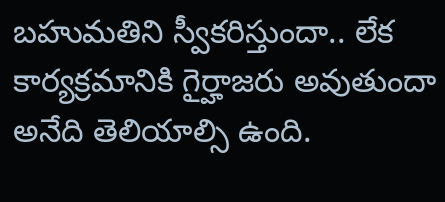బహుమతిని స్వీకరిస్తుందా.. లేక కార్యక్రమానికి గైర్హాజరు అవుతుందా అనేది తెలియాల్సి ఉంది.